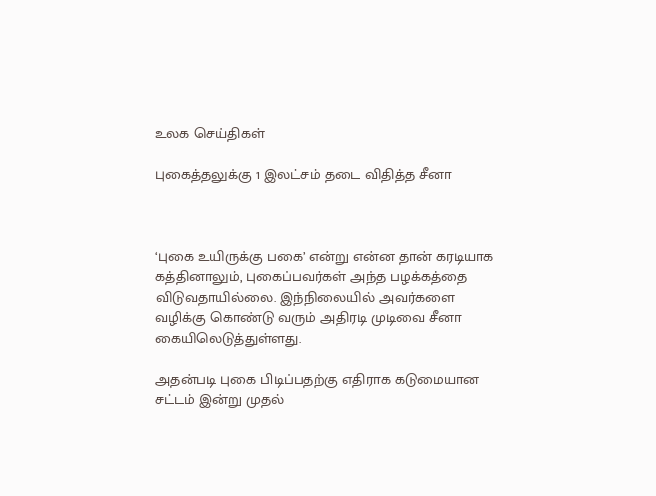உலக செய்திகள்

புகைத்தலுக்கு 1 இலட்சம் தடை விதித்த சீனா



‘புகை உயிருக்கு பகை’ என்று என்ன தான் கரடியாக கத்தினாலும், புகைப்பவர்கள் அந்த பழக்கத்தை விடுவதாயில்லை. இந்நிலையில் அவர்களை வழிக்கு கொண்டு வரும் அதிரடி முடிவை சீனா கையிலெடுத்துள்ளது.

அதன்படி புகை பிடிப்பதற்கு எதிராக கடுமையான சட்டம் இன்று முதல்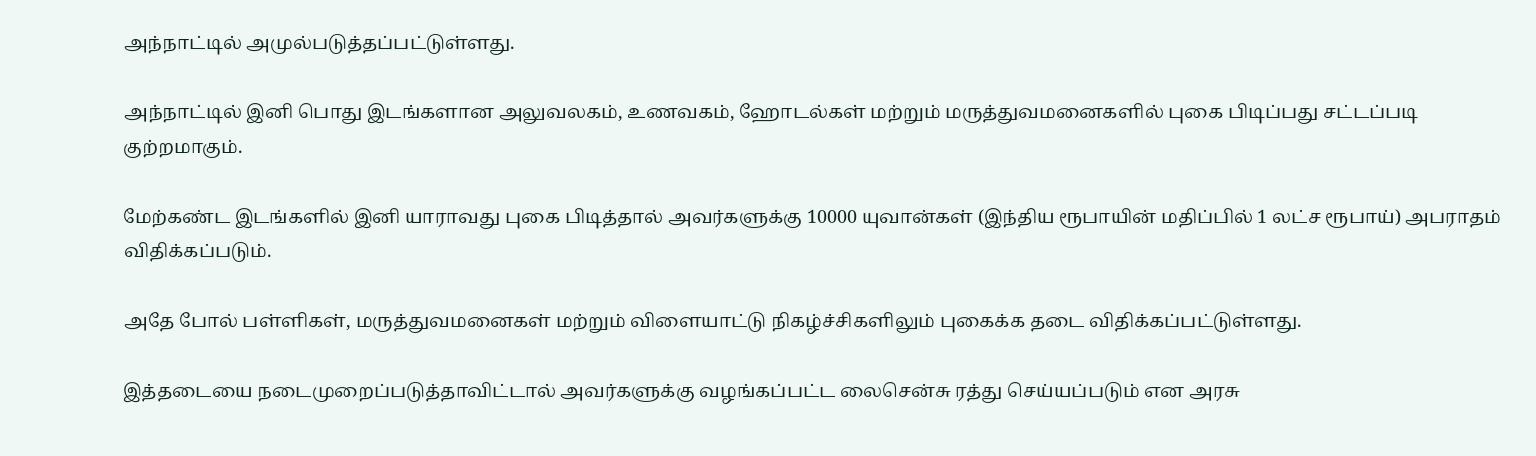அந்நாட்டில் அமுல்படுத்தப்பட்டுள்ளது.

அந்நாட்டில் இனி பொது இடங்களான அலுவலகம், உணவகம், ஹோடல்கள் மற்றும் மருத்துவமனைகளில் புகை பிடிப்பது சட்டப்படி குற்றமாகும்.

மேற்கண்ட இடங்களில் இனி யாராவது புகை பிடித்தால் அவர்களுக்கு 10000 யுவான்கள் (இந்திய ரூபாயின் மதிப்பில் 1 லட்ச ரூபாய்) அபராதம் விதிக்கப்படும்.

அதே போல் பள்ளிகள், மருத்துவமனைகள் மற்றும் விளையாட்டு நிகழ்ச்சிகளிலும் புகைக்க தடை விதிக்கப்பட்டுள்ளது.

இத்தடையை நடைமுறைப்படுத்தாவிட்டால் அவர்களுக்கு வழங்கப்பட்ட லைசென்சு ரத்து செய்யப்படும் என அரசு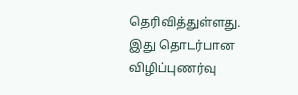தெரிவித்துள்ளது. இது தொடர்பான விழிப்புணர்வு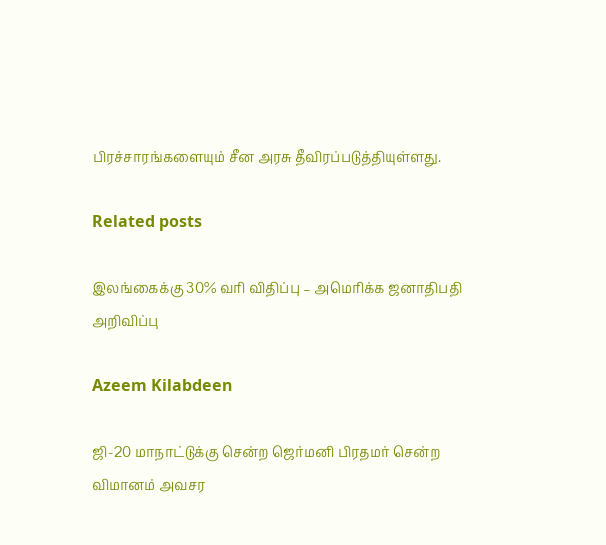பிரச்சாரங்களையும் சீன அரசு தீவிரப்படுத்தியுள்ளது.

Related posts

இலங்கைக்கு 30% வரி விதிப்பு – அமெரிக்க ஜனாதிபதி அறிவிப்பு

Azeem Kilabdeen

ஜி-20 மாநாட்டுக்கு சென்ற ஜெர்மனி பிரதமர் சென்ற விமானம் அவசர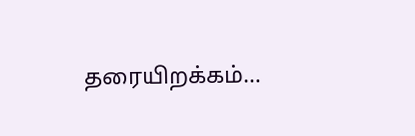தரையிறக்கம்…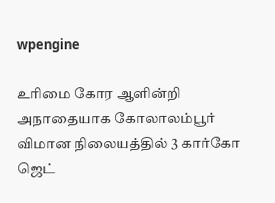wpengine

உரிமை கோர ஆளின்றி அநாதையாக கோலாலம்பூர் விமான நிலையத்தில் 3 கார்கோ ஜெட்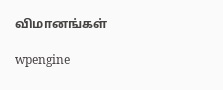விமானங்கள்

wpengine